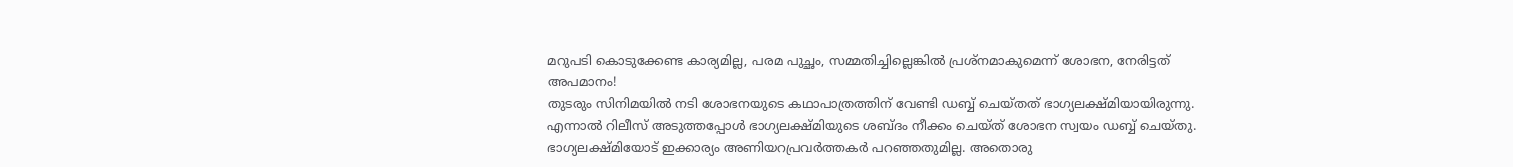മറുപടി കൊടുക്കേണ്ട കാര്യമില്ല, പരമ പുച്ഛം, സമ്മതിച്ചില്ലെങ്കിൽ പ്രശ്നമാകുമെന്ന് ശോഭന, നേരിട്ടത് അപമാനം!
തുടരും സിനിമയിൽ നടി ശോഭനയുടെ കഥാപാത്രത്തിന് വേണ്ടി ഡബ്ബ് ചെയ്തത് ഭാഗ്യലക്ഷ്മിയായിരുന്നു. എന്നാൽ റിലീസ് അടുത്തപ്പോൾ ഭാഗ്യലക്ഷ്മിയുടെ ശബ്ദം നീക്കം ചെയ്ത് ശോഭന സ്വയം ഡബ്ബ് ചെയ്തു. ഭാഗ്യലക്ഷ്മിയോട് ഇക്കാര്യം അണിയറപ്രവർത്തകർ പറഞ്ഞതുമില്ല. അതൊരു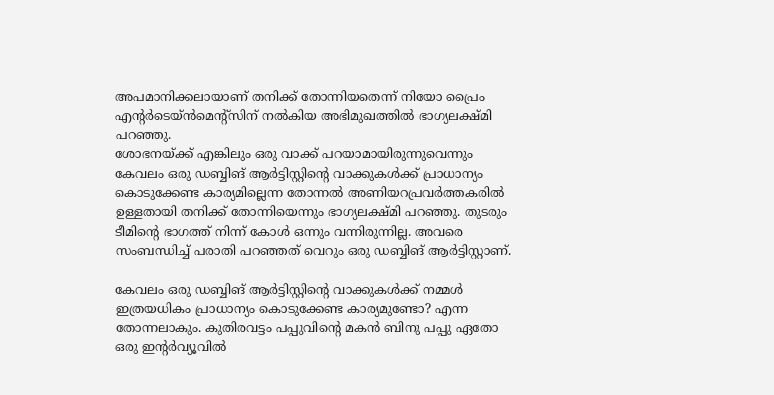അപമാനിക്കലായാണ് തനിക്ക് തോന്നിയതെന്ന് നിയോ പ്രൈം എന്റർടെയ്ൻമെന്റ്സിന് നൽകിയ അഭിമുഖത്തിൽ ഭാഗ്യലക്ഷ്മി പറഞ്ഞു.
ശോഭനയ്ക്ക് എങ്കിലും ഒരു വാക്ക് പറയാമായിരുന്നുവെന്നും കേവലം ഒരു ഡബ്ബിങ് ആർട്ടിസ്റ്റിന്റെ വാക്കുകൾക്ക് പ്രാധാന്യം കൊടുക്കേണ്ട കാര്യമില്ലെന്ന തോന്നൽ അണിയറപ്രവർത്തകരിൽ ഉള്ളതായി തനിക്ക് തോന്നിയെന്നും ഭാഗ്യലക്ഷ്മി പറഞ്ഞു. തുടരും ടീമിന്റെ ഭാഗത്ത് നിന്ന് കോൾ ഒന്നും വന്നിരുന്നില്ല. അവരെ സംബന്ധിച്ച് പരാതി പറഞ്ഞത് വെറും ഒരു ഡബ്ബിങ് ആർട്ടിസ്റ്റാണ്.

കേവലം ഒരു ഡബ്ബിങ് ആർട്ടിസ്റ്റിന്റെ വാക്കുകൾക്ക് നമ്മൾ ഇത്രയധികം പ്രാധാന്യം കൊടുക്കേണ്ട കാര്യമുണ്ടോ? എന്ന തോന്നലാകും. കുതിരവട്ടം പപ്പുവിന്റെ മകൻ ബിനു പപ്പു ഏതോ ഒരു ഇന്റർവ്യൂവിൽ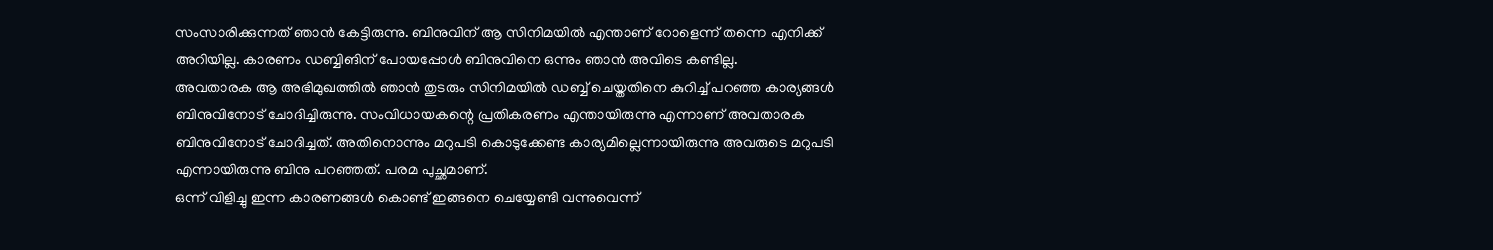സംസാരിക്കുന്നത് ഞാൻ കേട്ടിരുന്നു. ബിനുവിന് ആ സിനിമയിൽ എന്താണ് റോളെന്ന് തന്നെ എനിക്ക് അറിയില്ല. കാരണം ഡബ്ബിങിന് പോയപ്പോൾ ബിനുവിനെ ഒന്നും ഞാൻ അവിടെ കണ്ടില്ല.
അവതാരക ആ അഭിമുഖത്തിൽ ഞാൻ തുടരും സിനിമയിൽ ഡബ്ബ് ചെയ്തതിനെ കുറിച്ച് പറഞ്ഞ കാര്യങ്ങൾ ബിനുവിനോട് ചോദിച്ചിരുന്നു. സംവിധായകന്റെ പ്രതികരണം എന്തായിരുന്നു എന്നാണ് അവതാരക ബിനുവിനോട് ചോദിച്ചത്. അതിനൊന്നും മറുപടി കൊടുക്കേണ്ട കാര്യമില്ലെന്നായിരുന്നു അവരുടെ മറുപടി എന്നായിരുന്നു ബിനു പറഞ്ഞത്. പരമ പുച്ഛമാണ്.
ഒന്ന് വിളിച്ചു ഇന്ന കാരണങ്ങൾ കൊണ്ട് ഇങ്ങനെ ചെയ്യേണ്ടി വന്നുവെന്ന്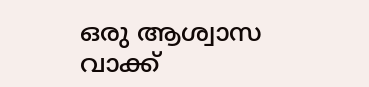ഒരു ആശ്വാസ വാക്ക്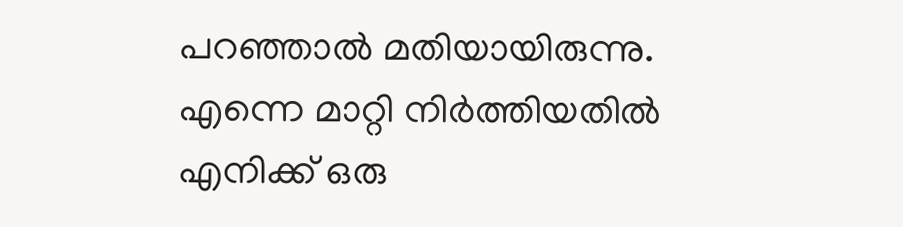പറഞ്ഞാൽ മതിയായിരുന്നു. എന്നെ മാറ്റി നിർത്തിയതിൽ എനിക്ക് ഒരു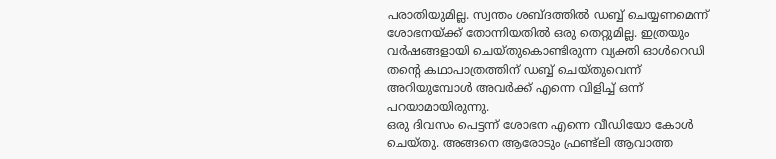പരാതിയുമില്ല. സ്വന്തം ശബ്ദത്തിൽ ഡബ്ബ് ചെയ്യണമെന്ന് ശോഭനയ്ക്ക് തോന്നിയതിൽ ഒരു തെറ്റുമില്ല. ഇത്രയും വർഷങ്ങളായി ചെയ്തുകൊണ്ടിരുന്ന വ്യക്തി ഓൾറെഡി തന്റെ കഥാപാത്രത്തിന് ഡബ്ബ് ചെയ്തുവെന്ന് അറിയുമ്പോൾ അവർക്ക് എന്നെ വിളിച്ച് ഒന്ന് പറയാമായിരുന്നു.
ഒരു ദിവസം പെട്ടന്ന് ശോഭന എന്നെ വീഡിയോ കോൾ ചെയ്തു. അങ്ങനെ ആരോടും ഫ്രണ്ട്ലി ആവാത്ത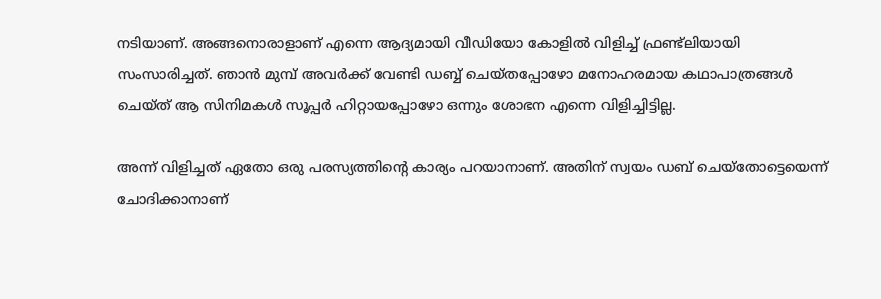നടിയാണ്. അങ്ങനൊരാളാണ് എന്നെ ആദ്യമായി വീഡിയോ കോളിൽ വിളിച്ച് ഫ്രണ്ട്ലിയായി സംസാരിച്ചത്. ഞാൻ മുമ്പ് അവർക്ക് വേണ്ടി ഡബ്ബ് ചെയ്തപ്പോഴോ മനോഹരമായ കഥാപാത്രങ്ങൾ ചെയ്ത് ആ സിനിമകൾ സൂപ്പർ ഹിറ്റായപ്പോഴോ ഒന്നും ശോഭന എന്നെ വിളിച്ചിട്ടില്ല.

അന്ന് വിളിച്ചത് ഏതോ ഒരു പരസ്യത്തിന്റെ കാര്യം പറയാനാണ്. അതിന് സ്വയം ഡബ് ചെയ്തോട്ടെയെന്ന് ചോദിക്കാനാണ്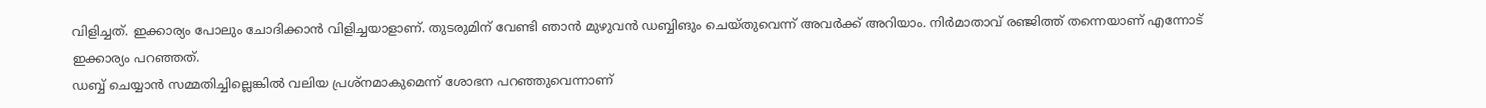വിളിച്ചത്. ഇക്കാര്യം പോലും ചോദിക്കാൻ വിളിച്ചയാളാണ്. തുടരുമിന് വേണ്ടി ഞാൻ മുഴുവൻ ഡബ്ബിങും ചെയ്തുവെന്ന് അവർക്ക് അറിയാം. നിർമാതാവ് രഞ്ജിത്ത് തന്നെയാണ് എന്നോട് ഇക്കാര്യം പറഞ്ഞത്.
ഡബ്ബ് ചെയ്യാൻ സമ്മതിച്ചില്ലെങ്കിൽ വലിയ പ്രശ്നമാകുമെന്ന് ശോഭന പറഞ്ഞുവെന്നാണ്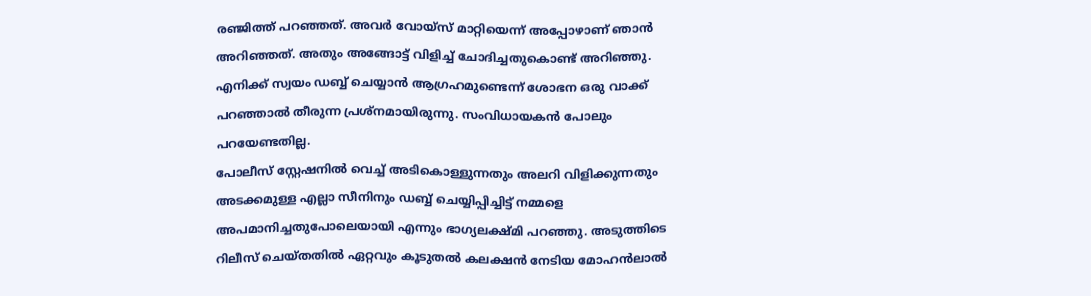രഞ്ജിത്ത് പറഞ്ഞത്. അവർ വോയ്സ് മാറ്റിയെന്ന് അപ്പോഴാണ് ഞാൻ അറിഞ്ഞത്. അതും അങ്ങോട്ട് വിളിച്ച് ചോദിച്ചതുകൊണ്ട് അറിഞ്ഞു. എനിക്ക് സ്വയം ഡബ്ബ് ചെയ്യാൻ ആഗ്രഹമുണ്ടെന്ന് ശോഭന ഒരു വാക്ക് പറഞ്ഞാൽ തീരുന്ന പ്രശ്നമായിരുന്നു. സംവിധായകൻ പോലും പറയേണ്ടതില്ല.
പോലീസ് സ്റ്റേഷനിൽ വെച്ച് അടികൊള്ളുന്നതും അലറി വിളിക്കുന്നതും അടക്കമുള്ള എല്ലാ സീനിനും ഡബ്ബ് ചെയ്യിപ്പിച്ചിട്ട് നമ്മളെ അപമാനിച്ചതുപോലെയായി എന്നും ഭാഗ്യലക്ഷ്മി പറഞ്ഞു. അടുത്തിടെ റിലീസ് ചെയ്തതിൽ ഏറ്റവും കൂടുതൽ കലക്ഷൻ നേടിയ മോഹൻലാൽ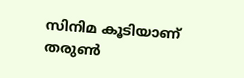സിനിമ കൂടിയാണ് തരുൺ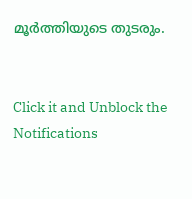മൂർത്തിയുടെ തുടരും.


Click it and Unblock the Notifications